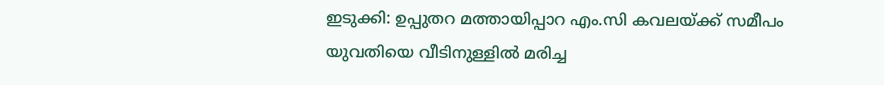ഇടുക്കി: ഉപ്പുതറ മത്തായിപ്പാറ എം.സി കവലയ്ക്ക് സമീപം യുവതിയെ വീടിനുള്ളിൽ മരിച്ച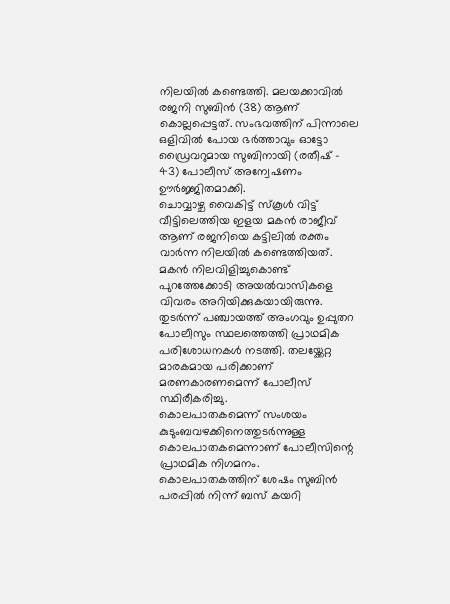നിലയിൽ കണ്ടെത്തി. മലയക്കാവിൽ രജനി സുബിൻ (38) ആണ് കൊല്ലപ്പെട്ടത്. സംഭവത്തിന് പിന്നാലെ ഒളിവിൽ പോയ ഭർത്താവും ഓട്ടോ ഡ്രൈവറുമായ സുബിനായി (രതീഷ് - 43) പോലീസ് അന്വേഷണം ഊർജ്ജിതമാക്കി.
ചൊവ്വാഴ്ച വൈകിട്ട് സ്കൂൾ വിട്ട് വീട്ടിലെത്തിയ ഇളയ മകൻ രാജീവ് ആണ് രജനിയെ കട്ടിലിൽ രക്തം വാർന്ന നിലയിൽ കണ്ടെത്തിയത്. മകൻ നിലവിളിച്ചുകൊണ്ട് പുറത്തേക്കോടി അയൽവാസികളെ വിവരം അറിയിക്കുകയായിരുന്നു. തുടർന്ന് പഞ്ചായത്ത് അംഗവും ഉപ്പുതറ പോലീസും സ്ഥലത്തെത്തി പ്രാഥമിക പരിശോധനകൾ നടത്തി. തലയ്ക്കേറ്റ മാരകമായ പരിക്കാണ് മരണകാരണമെന്ന് പോലീസ് സ്ഥിരീകരിച്ചു.
കൊലപാതകമെന്ന് സംശയം
കുടുംബവഴക്കിനെത്തുടർന്നുള്ള കൊലപാതകമെന്നാണ് പോലീസിന്റെ പ്രാഥമിക നിഗമനം. കൊലപാതകത്തിന് ശേഷം സുബിൻ പരപ്പിൽ നിന്ന് ബസ് കയറി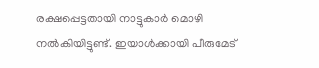രക്ഷപ്പെട്ടതായി നാട്ടുകാർ മൊഴി നൽകിയിട്ടുണ്ട്. ഇയാൾക്കായി പീരുമേട്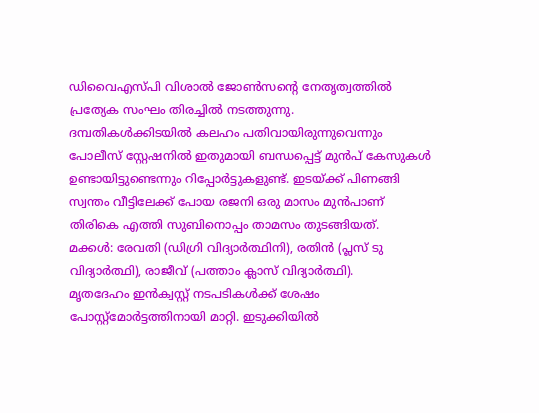ഡിവൈഎസ്പി വിശാൽ ജോൺസന്റെ നേതൃത്വത്തിൽ പ്രത്യേക സംഘം തിരച്ചിൽ നടത്തുന്നു.
ദമ്പതികൾക്കിടയിൽ കലഹം പതിവായിരുന്നുവെന്നും പോലീസ് സ്റ്റേഷനിൽ ഇതുമായി ബന്ധപ്പെട്ട് മുൻപ് കേസുകൾ ഉണ്ടായിട്ടുണ്ടെന്നും റിപ്പോർട്ടുകളുണ്ട്. ഇടയ്ക്ക് പിണങ്ങി സ്വന്തം വീട്ടിലേക്ക് പോയ രജനി ഒരു മാസം മുൻപാണ് തിരികെ എത്തി സുബിനൊപ്പം താമസം തുടങ്ങിയത്.
മക്കൾ: രേവതി (ഡിഗ്രി വിദ്യാർത്ഥിനി), രതിൻ (പ്ലസ് ടു വിദ്യാർത്ഥി), രാജീവ് (പത്താം ക്ലാസ് വിദ്യാർത്ഥി).
മൃതദേഹം ഇൻക്വസ്റ്റ് നടപടികൾക്ക് ശേഷം പോസ്റ്റ്മോർട്ടത്തിനായി മാറ്റി. ഇടുക്കിയിൽ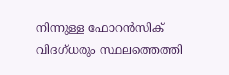നിന്നുള്ള ഫോറൻസിക് വിദഗ്ധരും സ്ഥലത്തെത്തി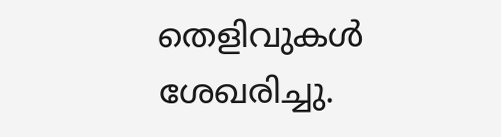തെളിവുകൾ ശേഖരിച്ചു.